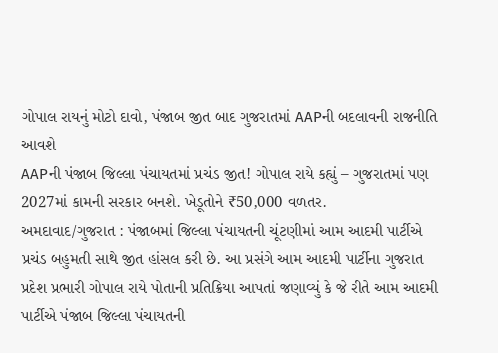ગોપાલ રાયનું મોટો દાવો, પંજાબ જીત બાદ ગુજરાતમાં AAPની બદલાવની રાજનીતિ આવશે
AAPની પંજાબ જિલ્લા પંચાયતમાં પ્રચંડ જીત! ગોપાલ રાયે કહ્યું – ગુજરાતમાં પણ 2027માં કામની સરકાર બનશે. ખેડૂતોને ₹50,000 વળતર.
અમદાવાદ/ગુજરાત : પંજાબમાં જિલ્લા પંચાયતની ચૂંટણીમાં આમ આદમી પાર્ટીએ પ્રચંડ બહુમતી સાથે જીત હાંસલ કરી છે. આ પ્રસંગે આમ આદમી પાર્ટીના ગુજરાત પ્રદેશ પ્રભારી ગોપાલ રાયે પોતાની પ્રતિક્રિયા આપતાં જણાવ્યું કે જે રીતે આમ આદમી પાર્ટીએ પંજાબ જિલ્લા પંચાયતની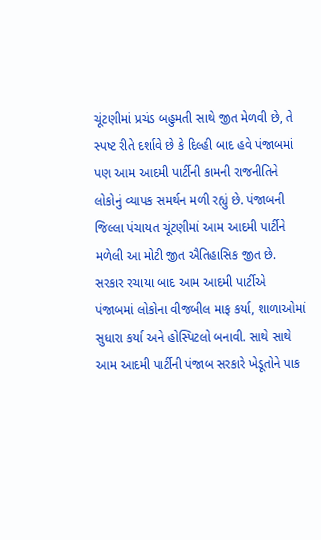ચૂંટણીમાં પ્રચંડ બહુમતી સાથે જીત મેળવી છે, તે સ્પષ્ટ રીતે દર્શાવે છે કે દિલ્હી બાદ હવે પંજાબમાં પણ આમ આદમી પાર્ટીની કામની રાજનીતિને લોકોનું વ્યાપક સમર્થન મળી રહ્યું છે. પંજાબની જિલ્લા પંચાયત ચૂંટણીમાં આમ આદમી પાર્ટીને મળેલી આ મોટી જીત ઐતિહાસિક જીત છે. સરકાર રચાયા બાદ આમ આદમી પાર્ટીએ પંજાબમાં લોકોના વીજબીલ માફ કર્યા, શાળાઓમાં સુધારા કર્યા અને હોસ્પિટલો બનાવી. સાથે સાથે આમ આદમી પાર્ટીની પંજાબ સરકારે ખેડૂતોને પાક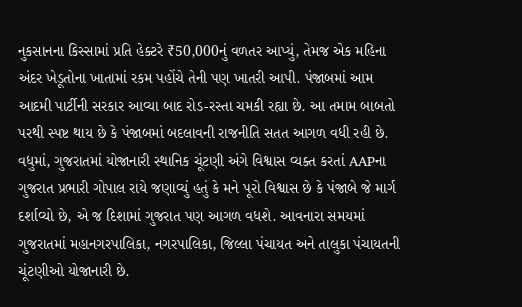નુકસાનના કિસ્સામાં પ્રતિ હેક્ટરે ₹50,000નું વળતર આપ્યું, તેમજ એક મહિના અંદર ખેડૂતોના ખાતામાં રકમ પહોંચે તેની પણ ખાતરી આપી. પંજાબમાં આમ આદમી પાર્ટીની સરકાર આવ્યા બાદ રોડ-રસ્તા ચમકી રહ્યા છે. આ તમામ બાબતો પરથી સ્પષ્ટ થાય છે કે પંજાબમાં બદલાવની રાજનીતિ સતત આગળ વધી રહી છે.
વધુમાં, ગુજરાતમાં યોજાનારી સ્થાનિક ચૂંટણી અંગે વિશ્વાસ વ્યક્ત કરતાં AAPના ગુજરાત પ્રભારી ગોપાલ રાયે જણાવ્યું હતું કે મને પૂરો વિશ્વાસ છે કે પંજાબે જે માર્ગ દર્શાવ્યો છે, એ જ દિશામાં ગુજરાત પણ આગળ વધશે. આવનારા સમયમાં ગુજરાતમાં મહાનગરપાલિકા, નગરપાલિકા, જિલ્લા પંચાયત અને તાલુકા પંચાયતની ચૂંટણીઓ યોજાનારી છે.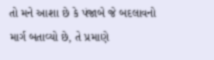તો મને આશા છે કે પંજાબે જે બદલાવનો માર્ગ બતાવ્યો છે, તે પ્રમાણે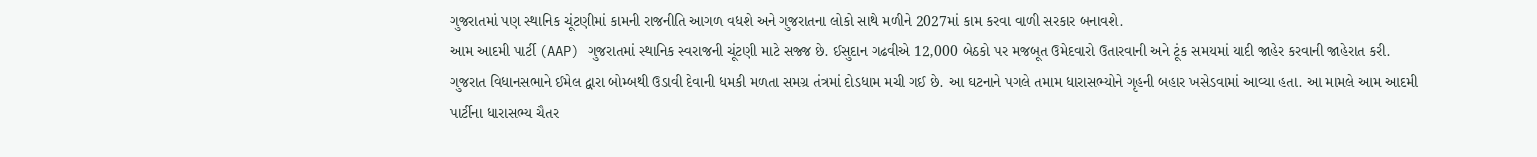ગુજરાતમાં પણ સ્થાનિક ચૂંટણીમાં કામની રાજનીતિ આગળ વધશે અને ગુજરાતના લોકો સાથે મળીને 2027માં કામ કરવા વાળી સરકાર બનાવશે.
આમ આદમી પાર્ટી (AAP) ગુજરાતમાં સ્થાનિક સ્વરાજની ચૂંટણી માટે સજ્જ છે. ઈસુદાન ગઢવીએ 12,000 બેઠકો પર મજબૂત ઉમેદવારો ઉતારવાની અને ટૂંક સમયમાં યાદી જાહેર કરવાની જાહેરાત કરી.
ગુજરાત વિધાનસભાને ઈમેલ દ્વારા બોમ્બથી ઉડાવી દેવાની ધમકી મળતા સમગ્ર તંત્રમાં દોડધામ મચી ગઈ છે. આ ઘટનાને પગલે તમામ ધારાસભ્યોને ગૃહની બહાર ખસેડવામાં આવ્યા હતા. આ મામલે આમ આદમી પાર્ટીના ધારાસભ્ય ચૈતર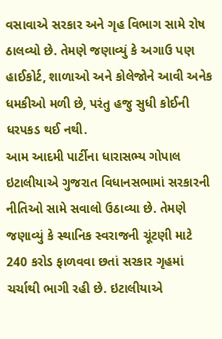વસાવાએ સરકાર અને ગૃહ વિભાગ સામે રોષ ઠાલવ્યો છે. તેમણે જણાવ્યું કે અગાઉ પણ હાઈકોર્ટ, શાળાઓ અને કોલેજોને આવી અનેક ધમકીઓ મળી છે, પરંતુ હજુ સુધી કોઈની ધરપકડ થઈ નથી.
આમ આદમી પાર્ટીના ધારાસભ્ય ગોપાલ ઇટાલીયાએ ગુજરાત વિધાનસભામાં સરકારની નીતિઓ સામે સવાલો ઉઠાવ્યા છે. તેમણે જણાવ્યું કે સ્થાનિક સ્વરાજની ચૂંટણી માટે 240 કરોડ ફાળવવા છતાં સરકાર ગૃહમાં ચર્ચાથી ભાગી રહી છે. ઇટાલીયાએ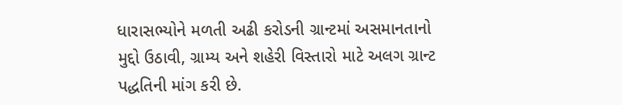ધારાસભ્યોને મળતી અઢી કરોડની ગ્રાન્ટમાં અસમાનતાનો મુદ્દો ઉઠાવી, ગ્રામ્ય અને શહેરી વિસ્તારો માટે અલગ ગ્રાન્ટ પદ્ધતિની માંગ કરી છે.